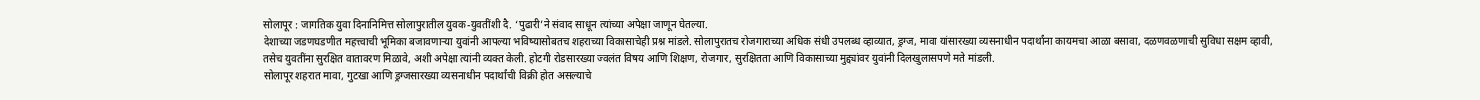सोलापूर : जागतिक युवा दिनानिमित्त सोलापुरातील युवक-युवतींशी दै. ‘पुढारी’ने संवाद साधून त्यांच्या अपेक्षा जाणून घेतल्या.
देशाच्या जडणघडणीत महत्त्वाची भूमिका बजावणाऱ्या युवांनी आपल्या भविष्यासोबतच शहराच्या विकासाचेही प्रश्न मांडले. सोलापुरातच रोजगाराच्या अधिक संधी उपलब्ध व्हाव्यात, ड्रग्ज, मावा यांसारख्या व्यसनाधीन पदार्थांना कायमचा आळा बसावा, दळणवळणाची सुविधा सक्षम व्हावी, तसेच युवतींना सुरक्षित वातावरण मिळावे, अशी अपेक्षा त्यांनी व्यक्त केली. होटगी रोडसारख्या ज्वलंत विषय आणि शिक्षण, रोजगार, सुरक्षितता आणि विकासाच्या मुद्द्यांवर युवांनी दिलखुलासपणे मते मांडली.
सोलापूर शहरात मावा, गुटखा आणि ड्रग्जसारख्या व्यसनाधीन पदार्थांची विक्री होत असल्याचे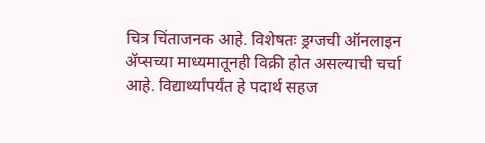चित्र चिंताजनक आहे. विशेषतः ड्रग्जची ऑनलाइन ॲप्सच्या माध्यमातूनही विक्री होत असल्याची चर्चा आहे. विद्यार्थ्यांपर्यंत हे पदार्थ सहज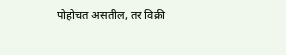पोहोचत असतील, तर विक्री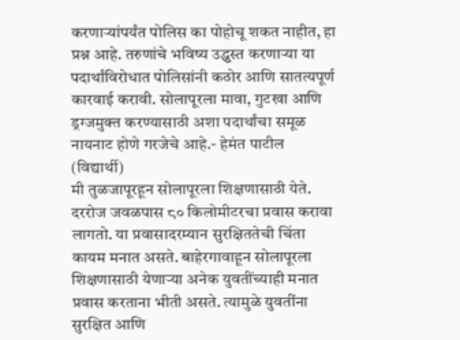करणाऱ्यांपर्यंत पोलिस का पोहोचू शकत नाहीत, हा प्रश्न आहे. तरुणांचे भविष्य उद्ध्वस्त करणाऱ्या या पदार्थांविरोधात पोलिसांनी कठोर आणि सातत्यपूर्ण कारवाई करावी. सोलापूरला मावा, गुटखा आणि ड्रग्जमुक्त करण्यासाठी अशा पदार्थांचा समूळ नायनाट होणे गरजेचे आहे.- हेमंत पाटील (विद्यार्थी)
मी तुळजापूरहून सोलापूरला शिक्षणासाठी येते. दररोज जवळपास ८० किलोमीटरचा प्रवास करावा लागतो. या प्रवासादरम्यान सुरक्षिततेची चिंता कायम मनात असते. बाहेरगावाहून सोलापूरला शिक्षणासाठी येणाऱ्या अनेक युवतींच्याही मनात प्रवास करताना भीती असते. त्यामुळे युवतींना सुरक्षित आणि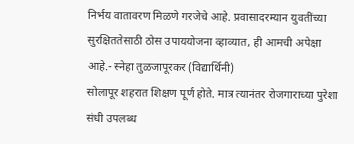निर्भय वातावरण मिळणे गरजेचे आहे. प्रवासादरम्यान युवतींच्या सुरक्षिततेसाठी ठोस उपाययोजना व्हाव्यात, ही आमची अपेक्षा आहे.- स्नेहा तुळजापूरकर (विद्यार्थिनी)
सोलापूर शहरात शिक्षण पूर्ण होते. मात्र त्यानंतर रोजगाराच्या पुरेशा संधी उपलब्ध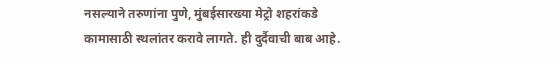नसल्याने तरुणांना पुणे, मुंबईसारख्या मेट्रो शहरांकडे कामासाठी स्थलांतर करावे लागते. ही दुर्दैवाची बाब आहे.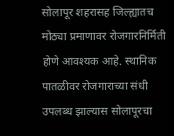सोलापूर शहरासह जिल्ह्यातच मोठ्या प्रमाणावर रोजगारनिर्मिती होणे आवश्यक आहे. स्थानिक पातळीवर रोजगाराच्या संधी उपलब्ध झाल्यास सोलापूरचा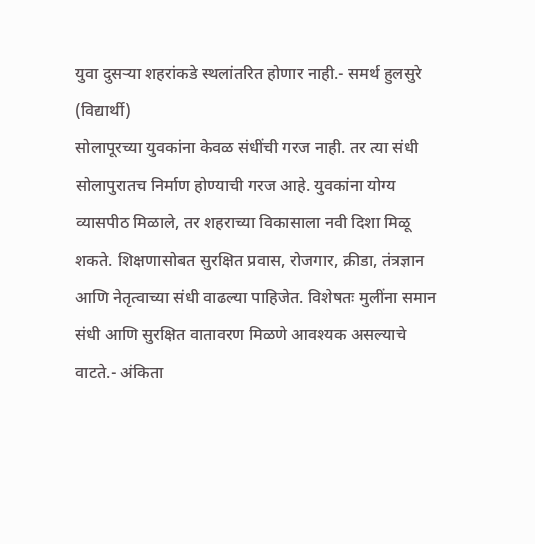युवा दुसऱ्या शहरांकडे स्थलांतरित होणार नाही.- समर्थ हुलसुरे (विद्यार्थी)
सोलापूरच्या युवकांना केवळ संधींची गरज नाही. तर त्या संधी सोलापुरातच निर्माण होण्याची गरज आहे. युवकांना योग्य व्यासपीठ मिळाले, तर शहराच्या विकासाला नवी दिशा मिळू शकते. शिक्षणासोबत सुरक्षित प्रवास, रोजगार, क्रीडा, तंत्रज्ञान आणि नेतृत्वाच्या संधी वाढल्या पाहिजेत. विशेषतः मुलींना समान संधी आणि सुरक्षित वातावरण मिळणे आवश्यक असल्याचे वाटते.- अंकिता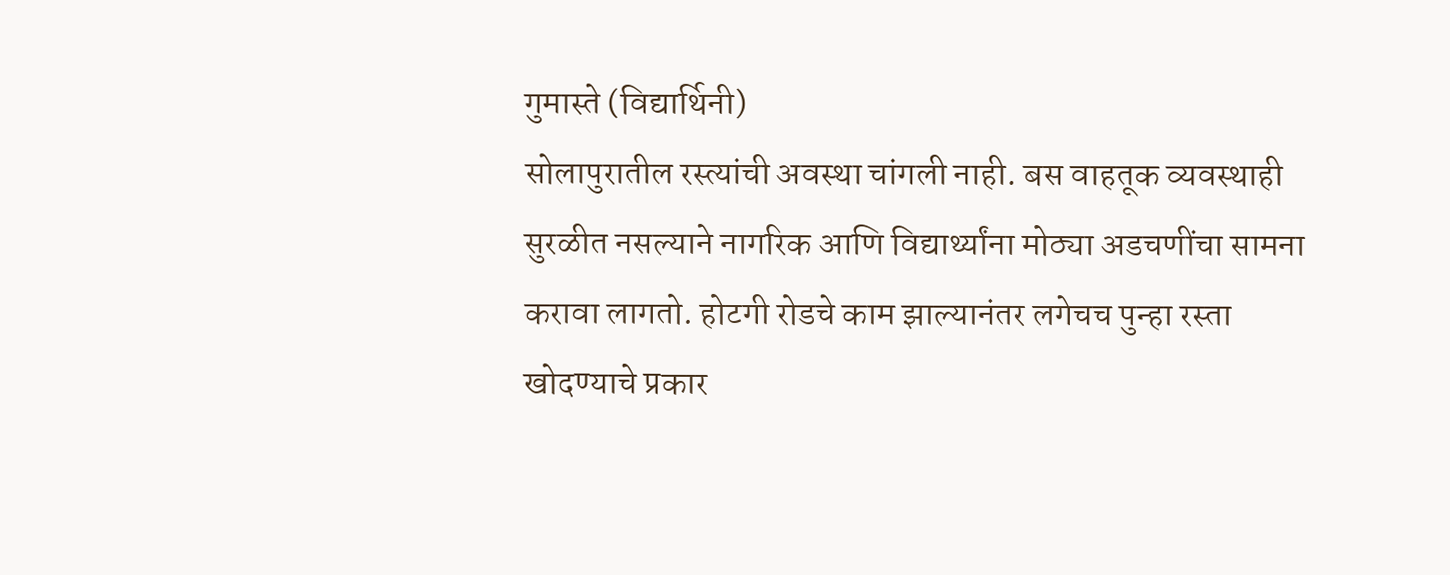गुमास्ते (विद्यार्थिनी)
सोलापुरातील रस्त्यांची अवस्था चांगली नाही. बस वाहतूक व्यवस्थाही सुरळीत नसल्याने नागरिक आणि विद्यार्थ्यांना मोठ्या अडचणींचा सामना करावा लागतो. होटगी रोडचे काम झाल्यानंतर लगेचच पुन्हा रस्ता खोदण्याचे प्रकार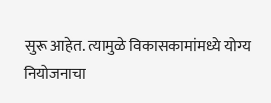सुरू आहेत. त्यामुळे विकासकामांमध्ये योग्य नियोजनाचा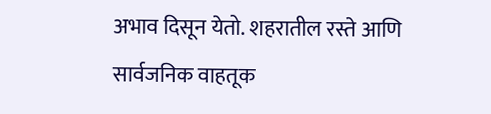अभाव दिसून येतो. शहरातील रस्ते आणि सार्वजनिक वाहतूक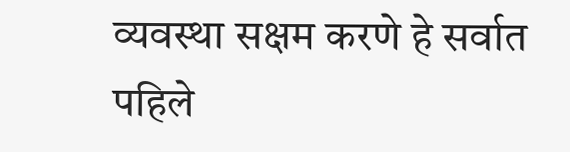व्यवस्था सक्षम करणे हे सर्वात पहिले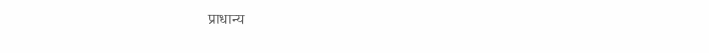प्राधान्य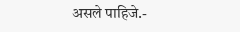असले पाहिजे.-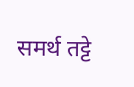समर्थ तट्टे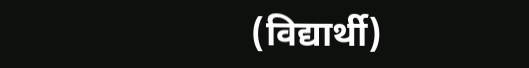(विद्यार्थी)